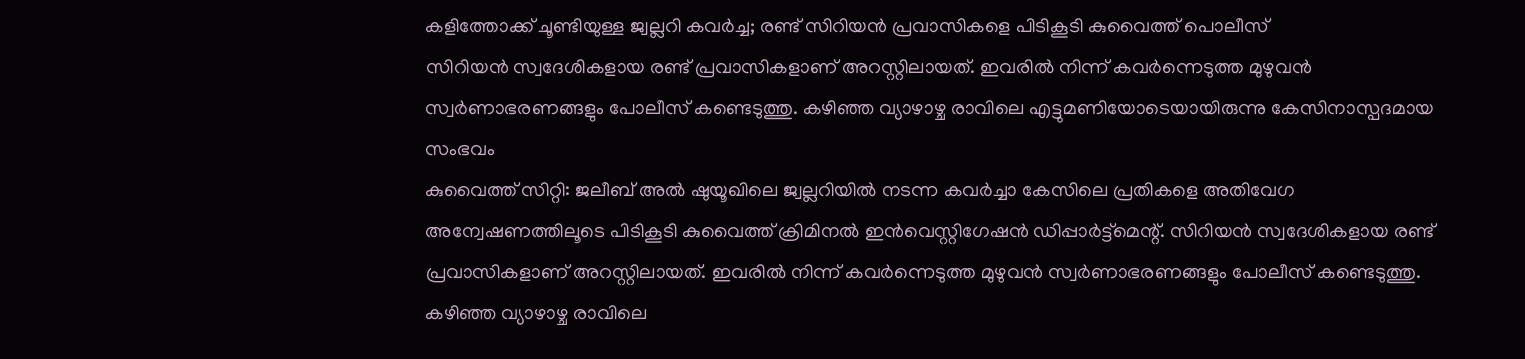കളിത്തോക്ക് ചൂണ്ടിയുള്ള ജ്വല്ലറി കവർച്ച; രണ്ട് സിറിയൻ പ്രവാസികളെ പിടികൂടി കുവൈത്ത് പൊലീസ്
സിറിയൻ സ്വദേശികളായ രണ്ട് പ്രവാസികളാണ് അറസ്റ്റിലായത്. ഇവരിൽ നിന്ന് കവർന്നെടുത്ത മുഴുവൻ സ്വർണാഭരണങ്ങളും പോലീസ് കണ്ടെടുത്തു. കഴിഞ്ഞ വ്യാഴാഴ്ച രാവിലെ എട്ടുമണിയോടെയായിരുന്നു കേസിനാസ്പദമായ സംഭവം
കുവൈത്ത് സിറ്റി: ജലീബ് അൽ ഷുയൂഖിലെ ജ്വല്ലറിയിൽ നടന്ന കവർച്ചാ കേസിലെ പ്രതികളെ അതിവേഗ അന്വേഷണത്തിലൂടെ പിടികൂടി കുവൈത്ത് ക്രിമിനൽ ഇൻവെസ്റ്റിഗേഷൻ ഡിപ്പാർട്ട്മെന്റ്. സിറിയൻ സ്വദേശികളായ രണ്ട് പ്രവാസികളാണ് അറസ്റ്റിലായത്. ഇവരിൽ നിന്ന് കവർന്നെടുത്ത മുഴുവൻ സ്വർണാഭരണങ്ങളും പോലീസ് കണ്ടെടുത്തു.
കഴിഞ്ഞ വ്യാഴാഴ്ച രാവിലെ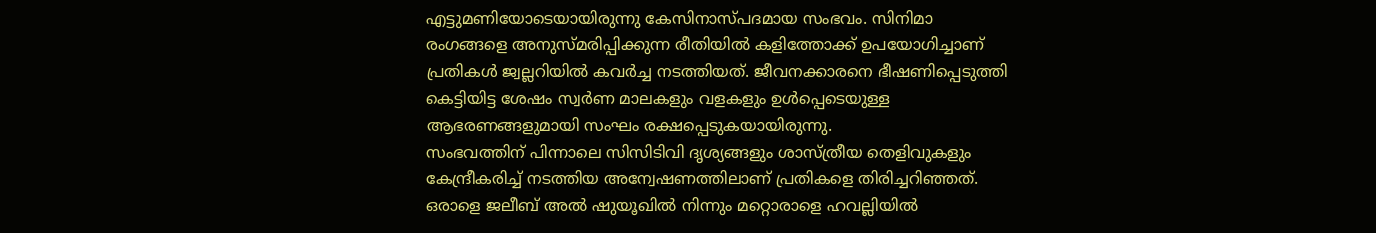എട്ടുമണിയോടെയായിരുന്നു കേസിനാസ്പദമായ സംഭവം. സിനിമാ രംഗങ്ങളെ അനുസ്മരിപ്പിക്കുന്ന രീതിയിൽ കളിത്തോക്ക് ഉപയോഗിച്ചാണ് പ്രതികൾ ജ്വല്ലറിയിൽ കവർച്ച നടത്തിയത്. ജീവനക്കാരനെ ഭീഷണിപ്പെടുത്തി കെട്ടിയിട്ട ശേഷം സ്വർണ മാലകളും വളകളും ഉൾപ്പെടെയുള്ള ആഭരണങ്ങളുമായി സംഘം രക്ഷപ്പെടുകയായിരുന്നു.
സംഭവത്തിന് പിന്നാലെ സിസിടിവി ദൃശ്യങ്ങളും ശാസ്ത്രീയ തെളിവുകളും കേന്ദ്രീകരിച്ച് നടത്തിയ അന്വേഷണത്തിലാണ് പ്രതികളെ തിരിച്ചറിഞ്ഞത്. ഒരാളെ ജലീബ് അൽ ഷുയൂഖിൽ നിന്നും മറ്റൊരാളെ ഹവല്ലിയിൽ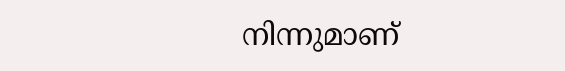നിന്നുമാണ്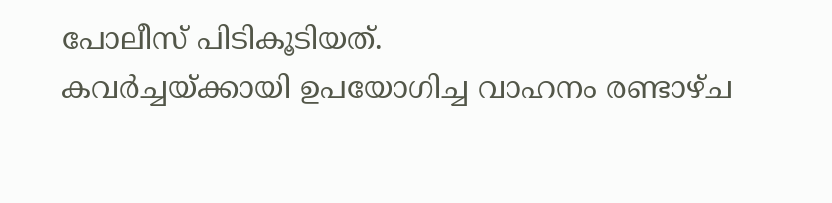പോലീസ് പിടികൂടിയത്.
കവർച്ചയ്ക്കായി ഉപയോഗിച്ച വാഹനം രണ്ടാഴ്ച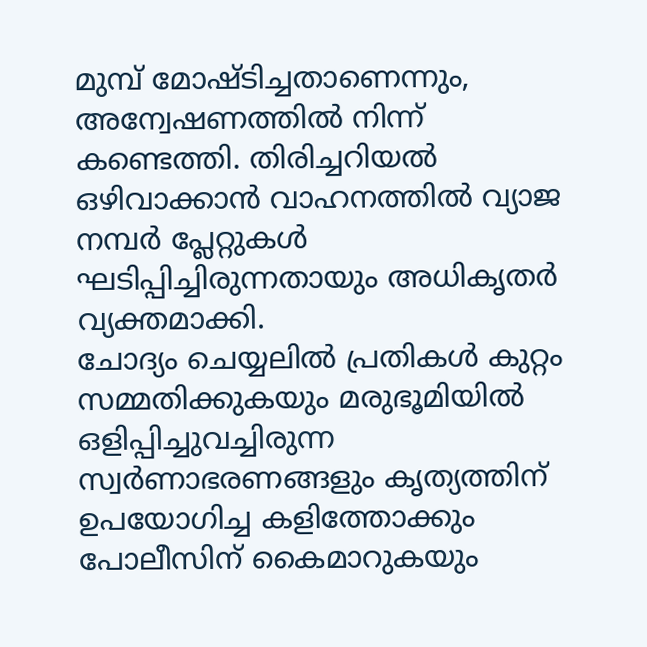മുമ്പ് മോഷ്ടിച്ചതാണെന്നും, അന്വേഷണത്തിൽ നിന്ന് കണ്ടെത്തി. തിരിച്ചറിയൽ ഒഴിവാക്കാൻ വാഹനത്തിൽ വ്യാജ നമ്പർ പ്ലേറ്റുകൾ ഘടിപ്പിച്ചിരുന്നതായും അധികൃതർ വ്യക്തമാക്കി.
ചോദ്യം ചെയ്യലിൽ പ്രതികൾ കുറ്റം സമ്മതിക്കുകയും മരുഭൂമിയിൽ ഒളിപ്പിച്ചുവച്ചിരുന്ന സ്വർണാഭരണങ്ങളും കൃത്യത്തിന് ഉപയോഗിച്ച കളിത്തോക്കും പോലീസിന് കൈമാറുകയും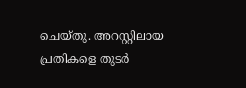ചെയ്തു. അറസ്റ്റിലായ പ്രതികളെ തുടർ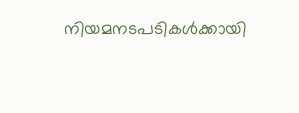നിയമനടപടികൾക്കായി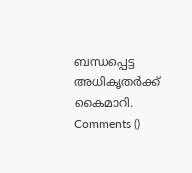ബന്ധപ്പെട്ട അധികൃതർക്ക് കൈമാറി.
Comments ()